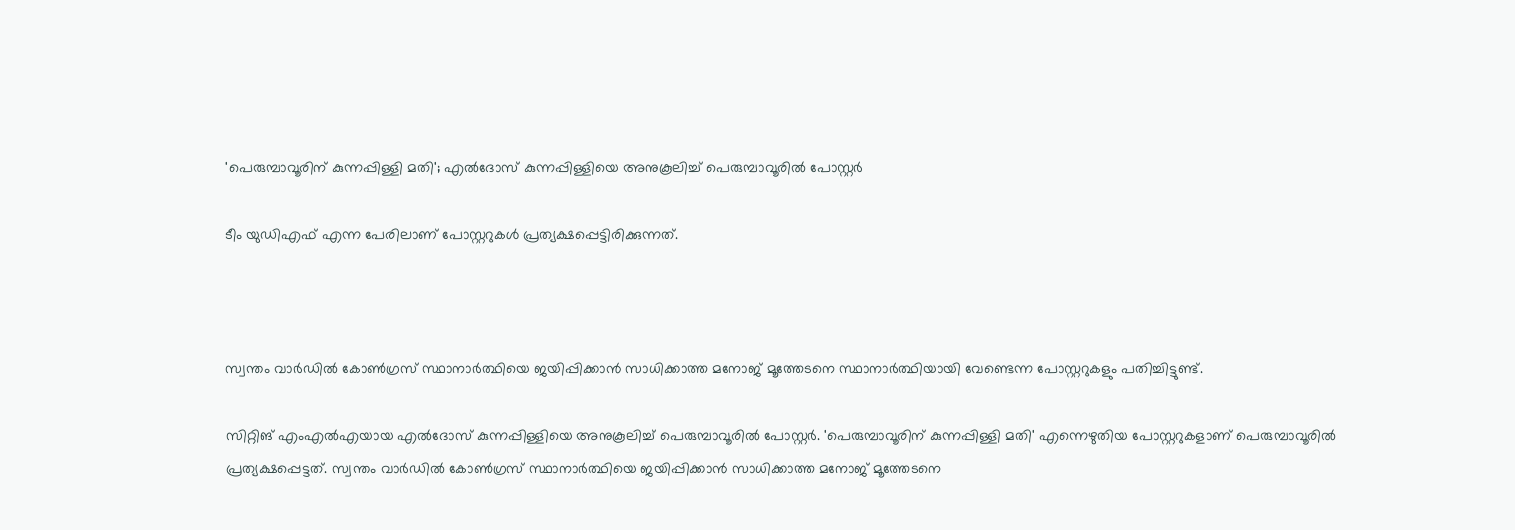'പെരുമ്പാവൂരിന് കുന്നപ്പിള്ളി മതി'; എല്‍ദോസ് കുന്നപ്പിള്ളിയെ അനുകൂലിച്ച് പെരുമ്പാവൂരില്‍ പോസ്റ്റര്‍

ടീം യുഡിഎഫ് എന്ന പേരിലാണ് പോസ്റ്ററുകള്‍ പ്രത്യക്ഷപ്പെട്ടിരിക്കുന്നത്.



സ്വന്തം വാര്‍ഡില്‍ കോണ്‍ഗ്രസ് സ്ഥാനാര്‍ത്ഥിയെ ജയിപ്പിക്കാന്‍ സാധിക്കാത്ത മനോജ് മൂത്തേടനെ സ്ഥാനാര്‍ത്ഥിയായി വേണ്ടെന്ന പോസ്റ്ററുകളും പതിച്ചിട്ടുണ്ട്.

സിറ്റിങ് എംഎല്‍എയായ എല്‍ദോസ് കുന്നപ്പിള്ളിയെ അനുകൂലിച്ച് പെരുമ്പാവൂരില്‍ പോസ്റ്റര്‍. 'പെരുമ്പാവൂരിന് കുന്നപ്പിള്ളി മതി' എന്നെഴുതിയ പോസ്റ്ററുകളാണ് പെരുമ്പാവൂരില്‍ പ്രത്യക്ഷപ്പെട്ടത്. സ്വന്തം വാര്‍ഡില്‍ കോണ്‍ഗ്രസ് സ്ഥാനാര്‍ത്ഥിയെ ജയിപ്പിക്കാന്‍ സാധിക്കാത്ത മനോജ് മൂത്തേടനെ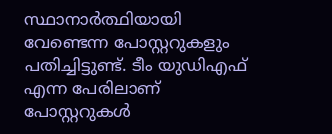സ്ഥാനാര്‍ത്ഥിയായി വേണ്ടെന്ന പോസ്റ്ററുകളും പതിച്ചിട്ടുണ്ട്. ടീം യുഡിഎഫ് എന്ന പേരിലാണ് പോസ്റ്ററുകള്‍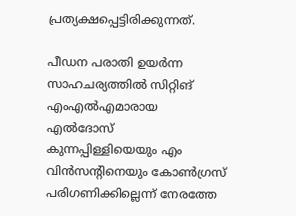പ്രത്യക്ഷപ്പെട്ടിരിക്കുന്നത്.

പീഡന പരാതി ഉയര്‍ന്ന സാഹചര്യത്തില്‍ സിറ്റിങ് എംഎല്‍എമാരായ എല്‍ദോസ് കുന്നപ്പിള്ളിയെയും എം വിന്‍സന്റിനെയും കോണ്‍ഗ്രസ് പരിഗണിക്കില്ലെന്ന് നേരത്തേ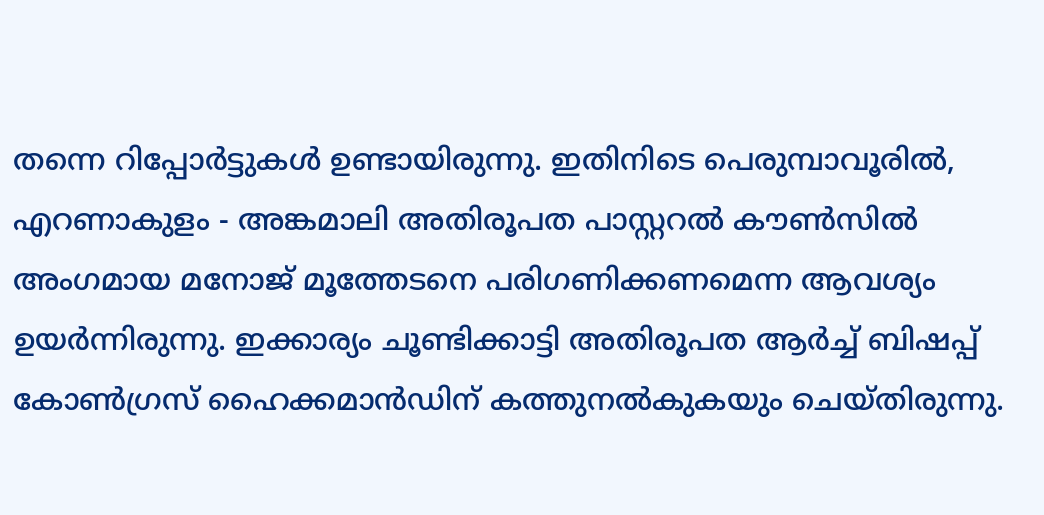തന്നെ റിപ്പോര്‍ട്ടുകള്‍ ഉണ്ടായിരുന്നു. ഇതിനിടെ പെരുമ്പാവൂരില്‍, എറണാകുളം - അങ്കമാലി അതിരൂപത പാസ്റ്ററല്‍ കൗണ്‍സില്‍ അംഗമായ മനോജ് മൂത്തേടനെ പരിഗണിക്കണമെന്ന ആവശ്യം ഉയര്‍ന്നിരുന്നു. ഇക്കാര്യം ചൂണ്ടിക്കാട്ടി അതിരൂപത ആര്‍ച്ച് ബിഷപ്പ് കോണ്‍ഗ്രസ് ഹൈക്കമാന്‍ഡിന് കത്തുനല്‍കുകയും ചെയ്തിരുന്നു.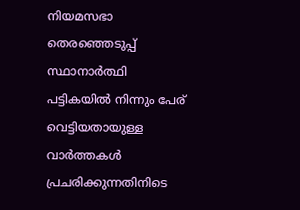നിയമസഭാ തെരഞ്ഞെടുപ്പ് സ്ഥാനാര്‍ത്ഥി പട്ടികയില്‍ നിന്നും പേര് വെട്ടിയതായുള്ള വാര്‍ത്തകള്‍ പ്രചരിക്കുന്നതിനിടെ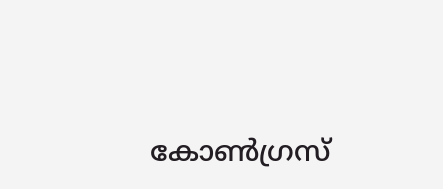കോണ്‍ഗ്രസ്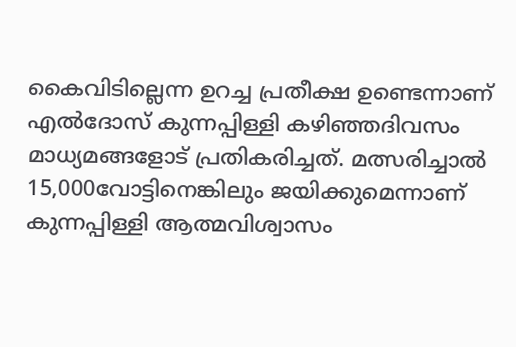കൈവിടില്ലെന്ന ഉറച്ച പ്രതീക്ഷ ഉണ്ടെന്നാണ് എല്‍ദോസ് കുന്നപ്പിള്ളി കഴിഞ്ഞദിവസം മാധ്യമങ്ങളോട് പ്രതികരിച്ചത്. മത്സരിച്ചാല്‍ 15,000വോട്ടിനെങ്കിലും ജയിക്കുമെന്നാണ് കുന്നപ്പിള്ളി ആത്മവിശ്വാസം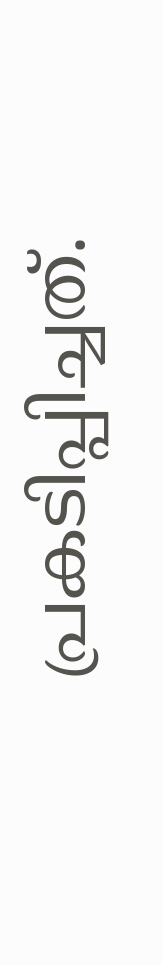പ്രകടിപ്പിച്ചത്.